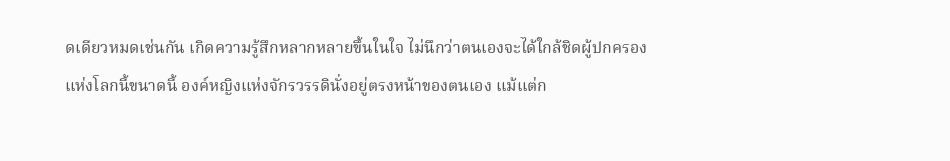ดเดียวหมดเช่นกัน เกิดความรู้สึกหลากหลายขึ้นในใจ ไม่นึกว่าตนเองจะได้ใกล้ชิดผู้ปกครองแห่งโลกนี้ขนาดนี้ องค์หญิงแห่งจักรวรรดินั่งอยู่ตรงหน้าของตนเอง แม้แต่ก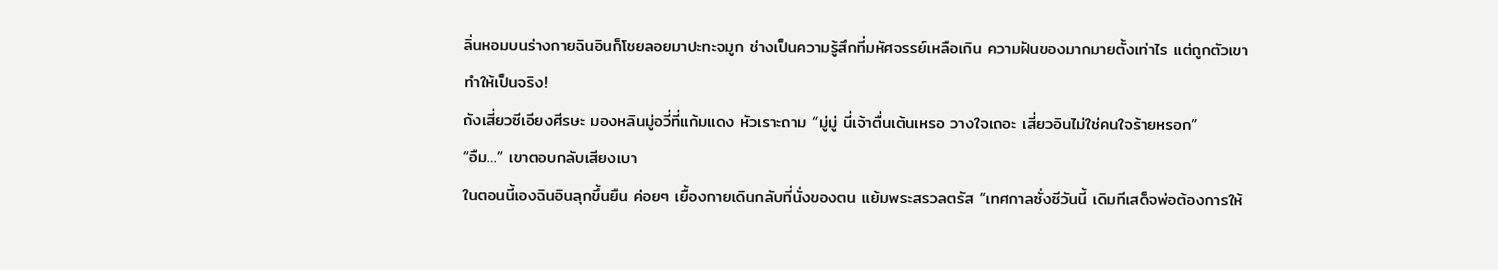ลิ่นหอมบนร่างกายฉินอินก็โชยลอยมาปะทะจมูก ช่างเป็นความรู้สึกที่มหัศจรรย์เหลือเกิน ความฝันของมากมายตั้งเท่าไร แต่ถูกตัวเขาทำให้เป็นจริง!
ถังเสี่ยวซีเอียงศีรษะ มองหลินมู่อวี่ที่แก้มแดง หัวเราะถาม “มู่มู่ นี่เจ้าตื่นเต้นเหรอ วางใจเถอะ เสี่ยวอินไม่ใช่คนใจร้ายหรอก”
“อืม…” เขาตอบกลับเสียงเบา
ในตอนนี้เองฉินอินลุกขึ้นยืน ค่อยๆ เยื้องกายเดินกลับที่นั่งของตน แย้มพระสรวลตรัส “เทศกาลซั่งซีวันนี้ เดิมทีเสด็จพ่อต้องการให้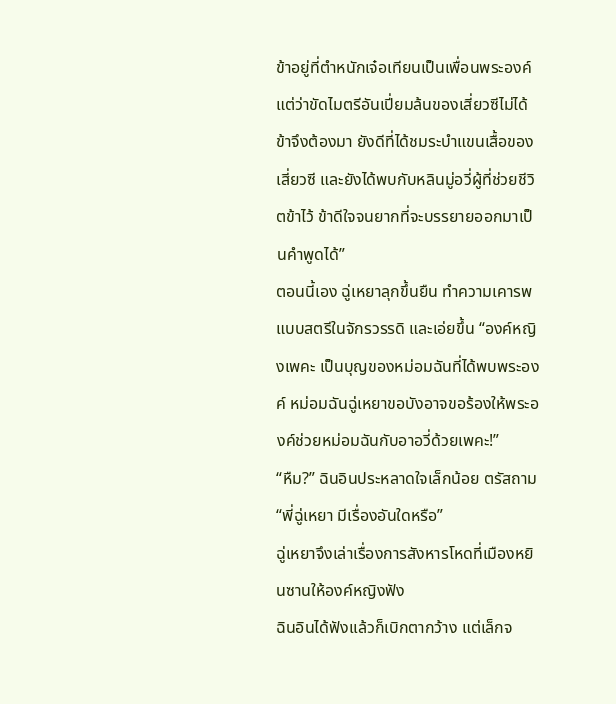ข้าอยู่ที่ตำหนักเจ๋อเทียนเป็นเพื่อนพระองค์ แต่ว่าขัดไมตรีอันเปี่ยมล้นของเสี่ยวซีไม่ได้ ข้าจึงต้องมา ยังดีที่ได้ชมระบำแขนเสื้อของเสี่ยวซี และยังได้พบกับหลินมู่อวี่ผู้ที่ช่วยชีวิตข้าไว้ ข้าดีใจจนยากที่จะบรรยายออกมาเป็นคำพูดได้”
ตอนนี้เอง ฉู่เหยาลุกขึ้นยืน ทำความเคารพแบบสตรีในจักรวรรดิ และเอ่ยขึ้น “องค์หญิงเพคะ เป็นบุญของหม่อมฉันที่ได้พบพระองค์ หม่อมฉันฉู่เหยาขอบังอาจขอร้องให้พระองค์ช่วยหม่อมฉันกับอาอวี่ด้วยเพคะ!”
“หืม?” ฉินอินประหลาดใจเล็กน้อย ตรัสถาม “พี่ฉู่เหยา มีเรื่องอันใดหรือ”
ฉู่เหยาจึงเล่าเรื่องการสังหารโหดที่เมืองหยินซานให้องค์หญิงฟัง
ฉินอินได้ฟังเเล้วก็เบิกตากว้าง แต่เล็กจ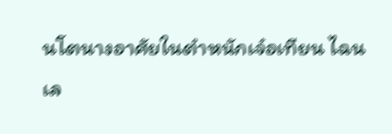นโตนางอาศัยในตำหนักเจ๋อเทียน ไฉนเล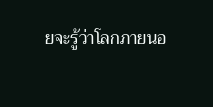ยจะรู้ว่าโลกภายนอ